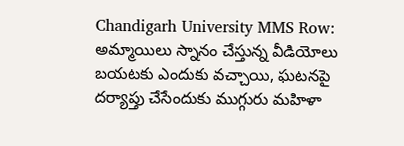Chandigarh University MMS Row: అమ్మాయిలు స్నానం చేస్తున్న వీడియోలు బయటకు ఎందుకు వచ్చాయి, ఘటనపై దర్యాప్తు చేసేందుకు ముగ్గురు మహిళా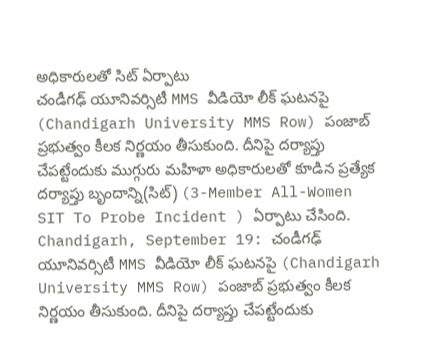అధికారులతో సిట్ ఏర్పాటు
చండీగఢ్ యూనివర్సిటీ MMS వీడియో లీక్ ఘటనపై (Chandigarh University MMS Row) పంజాబ్ ప్రభుత్వం కీలక నిర్ణయం తీసుకుంది. దీనిపై దర్యాప్తు చేపట్టేందుకు ముగ్గురు మహిళా అధికారులతో కూడిన ప్రత్యేక దర్యాప్తు బృందాన్ని(సిట్) (3-Member All-Women SIT To Probe Incident ) ఏర్పాటు చేసింది.
Chandigarh, September 19: చండీగఢ్ యూనివర్సిటీ MMS వీడియో లీక్ ఘటనపై (Chandigarh University MMS Row) పంజాబ్ ప్రభుత్వం కీలక నిర్ణయం తీసుకుంది. దీనిపై దర్యాప్తు చేపట్టేందుకు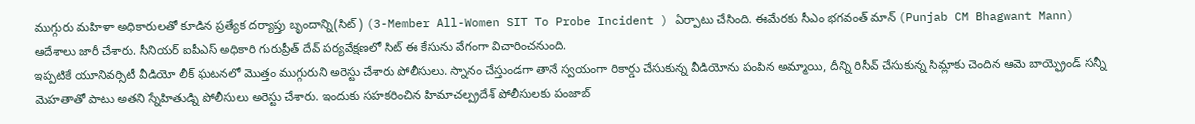ముగ్గురు మహిళా అధికారులతో కూడిన ప్రత్యేక దర్యాప్తు బృందాన్ని(సిట్) (3-Member All-Women SIT To Probe Incident ) ఏర్పాటు చేసింది. ఈమేరకు సీఎం భగవంత్ మాన్ (Punjab CM Bhagwant Mann) ఆదేశాలు జారీ చేశారు. సీనియర్ ఐపీఎస్ అధికారి గురుప్రీత్ దేవ్ పర్యవేక్షణలో సిట్ ఈ కేసును వేగంగా విచారించనుంది.
ఇప్పటికే యూనివర్సిటీ వీడియో లీక్ ఘటనలో మొత్తం ముగ్గురుని అరెస్టు చేశారు పోలీసులు. స్నానం చేస్తుండగా తానే స్వయంగా రికార్డు చేసుకున్న వీడియోను పంపిన అమ్మాయి, దీన్ని రిసీవ్ చేసుకున్న సిమ్లాకు చెందిన ఆమె బాయ్ఫ్రెండ్ సన్నీ మెహతాతో పాటు అతని స్నేహితుడ్ని పోలీసులు అరెస్టు చేశారు. ఇందుకు సహకరించిన హిమాచల్ప్రదేశ్ పోలీసులకు పంజాబ్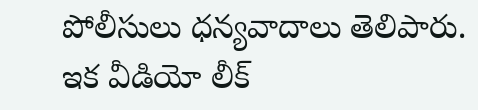పోలీసులు ధన్యవాదాలు తెలిపారు.
ఇక వీడియో లీక్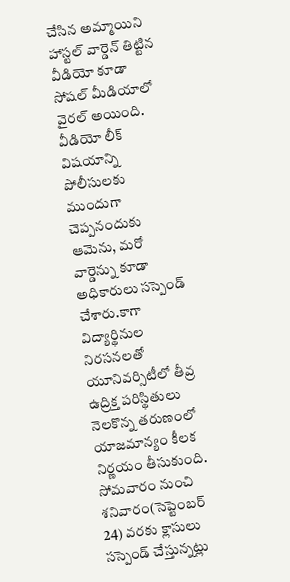చేసిన అమ్మాయిని హాస్టల్ వార్డెన్ తిట్టిన వీడియో కూడా సోషల్ మీడియాలో వైరల్ అయింది. వీడియో లీక్ విషయాన్ని పోలీసులకు ముందుగా చెప్పనందుకు ఆమెను, మరో వార్డెన్ను కూడా అధికారులు సస్పెండ్ చేశారు.కాగా విద్యార్థినుల నిరసనలతో యూనివర్సిటీలో తీవ్ర ఉద్రిక్త పరిస్థితులు నెలకొన్న తరుణంలో యాజమాన్యం కీలక నిర్ణయం తీసుకుంది.
సోమవారం నుంచి శనివారం(సెప్టెంబర్ 24) వరకు క్లాసులు సస్పెండ్ చేస్తున్నట్లు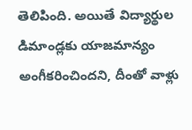తెలిపింది. అయితే విద్యార్థుల డిమాండ్లకు యాజమాన్యం అంగీకరించిందని, దీంతో వాళ్లు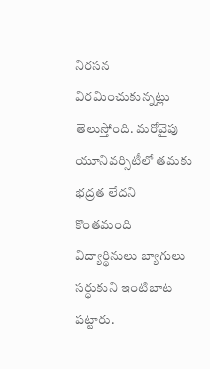నిరసన విరమించుకున్నట్లు తెలుస్తోంది. మరోవైపు యూనివర్సిటీలో తమకు భద్రత లేదని కొంతమంది విద్యార్థినులు బ్యాగులు సర్ధుకుని ఇంటిబాట పట్టారు.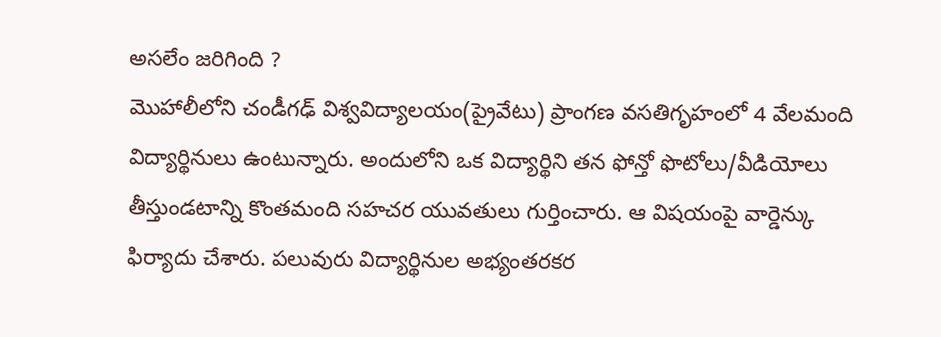అసలేం జరిగింది ?
మొహాలీలోని చండీగఢ్ విశ్వవిద్యాలయం(ప్రైవేటు) ప్రాంగణ వసతిగృహంలో 4 వేలమంది విద్యార్థినులు ఉంటున్నారు. అందులోని ఒక విద్యార్థిని తన ఫోన్తో ఫొటోలు/వీడియోలు తీస్తుండటాన్ని కొంతమంది సహచర యువతులు గుర్తించారు. ఆ విషయంపై వార్డెన్కు ఫిర్యాదు చేశారు. పలువురు విద్యార్థినుల అభ్యంతరకర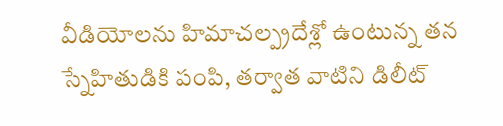వీడియోలను హిమాచల్ప్రదేశ్లో ఉంటున్న తన స్నేహితుడికి పంపి, తర్వాత వాటిని డిలీట్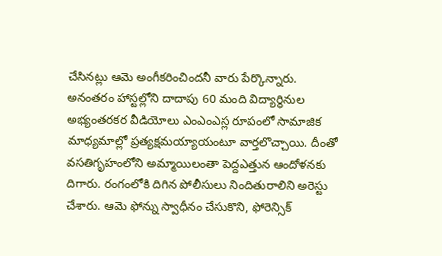చేసినట్లు ఆమె అంగీకరించిందనీ వారు పేర్కొన్నారు.
అనంతరం హాస్టల్లోని దాదాపు 60 మంది విద్యార్థినుల అభ్యంతరకర వీడియోలు ఎంఎంఎస్ల రూపంలో సామాజిక మాధ్యమాల్లో ప్రత్యక్షమయ్యాయంటూ వార్తలొచ్చాయి. దీంతో వసతిగృహంలోని అమ్మాయిలంతా పెద్దఎత్తున ఆందోళనకు దిగారు. రంగంలోకి దిగిన పోలీసులు నిందితురాలిని అరెస్టు చేశారు. ఆమె ఫోన్ను స్వాధీనం చేసుకొని, ఫోరెన్సిక్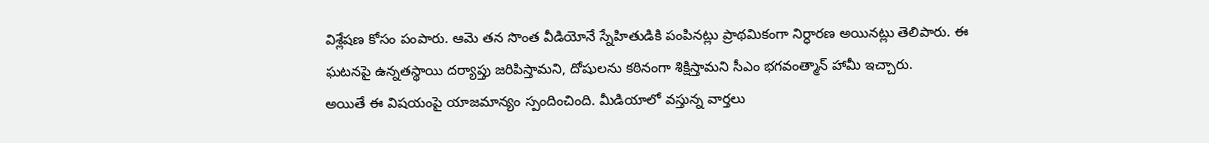విశ్లేషణ కోసం పంపారు. ఆమె తన సొంత వీడియోనే స్నేహితుడికి పంపినట్లు ప్రాథమికంగా నిర్ధారణ అయినట్లు తెలిపారు. ఈ ఘటనపై ఉన్నతస్థాయి దర్యాప్తు జరిపిస్తామని, దోషులను కఠినంగా శిక్షిస్తామని సీఎం భగవంత్మాన్ హామీ ఇచ్చారు.
అయితే ఈ విషయంపై యాజమాన్యం స్పందించింది. మీడియాలో వస్తున్న వార్తలు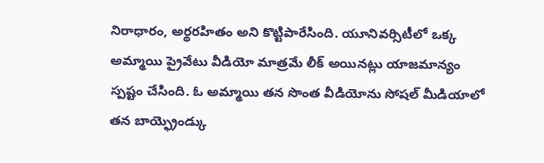నిరాధారం, అర్థరహితం అని కొట్టిపారేసింది. యూనివర్సిటీలో ఒక్క అమ్మాయి ప్రైవేటు వీడియో మాత్రమే లీక్ అయినట్లు యాజమాన్యం స్పష్టం చేసింది. ఓ అమ్మాయి తన సొంత వీడియోను సోషల్ మీడియాలో తన బాయ్ఫ్రెండ్కు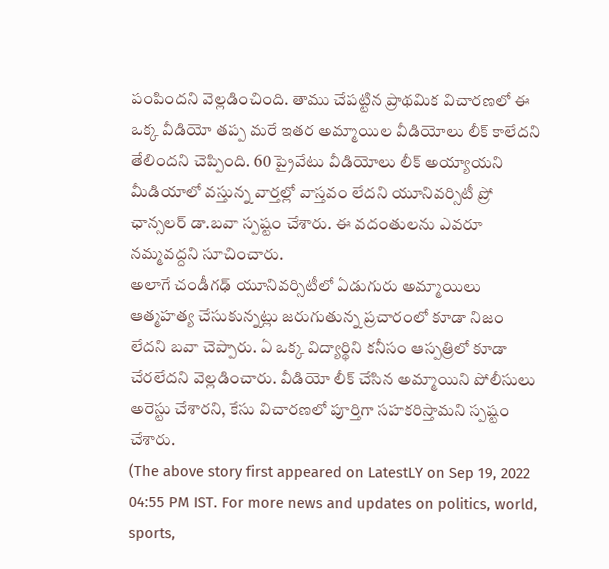పంపిందని వెల్లడించింది. తాము చేపట్టిన ప్రాథమిక విచారణలో ఈ ఒక్క వీడియో తప్ప మరే ఇతర అమ్మాయిల వీడియోలు లీక్ కాలేదని తేలిందని చెప్పింది. 60 ప్రైవేటు వీడియోలు లీక్ అయ్యాయని మీడియాలో వస్తున్న వార్తల్లో వాస్తవం లేదని యూనివర్సిటీ ప్రో ఛాన్సలర్ డా.బవా స్పష్టం చేశారు. ఈ వదంతులను ఎవరూ నమ్మవద్దని సూచించారు.
అలాగే చండీగఢ్ యూనివర్సిటీలో ఏడుగురు అమ్మాయిలు ఆత్మహత్య చేసుకున్నట్లు జరుగుతున్న ప్రచారంలో కూడా నిజం లేదని బవా చెప్పారు. ఏ ఒక్క విద్యార్థిని కనీసం ఆస్పత్రిలో కూడా చేరలేదని వెల్లడించారు. వీడియో లీక్ చేసిన అమ్మాయిని పోలీసులు అరెస్టు చేశారని, కేసు విచారణలో పూర్తిగా సహకరిస్తామని స్పష్టం చేశారు.
(The above story first appeared on LatestLY on Sep 19, 2022 04:55 PM IST. For more news and updates on politics, world, sports,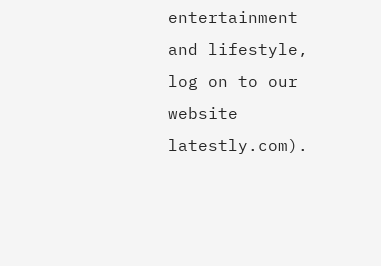entertainment and lifestyle, log on to our website latestly.com).